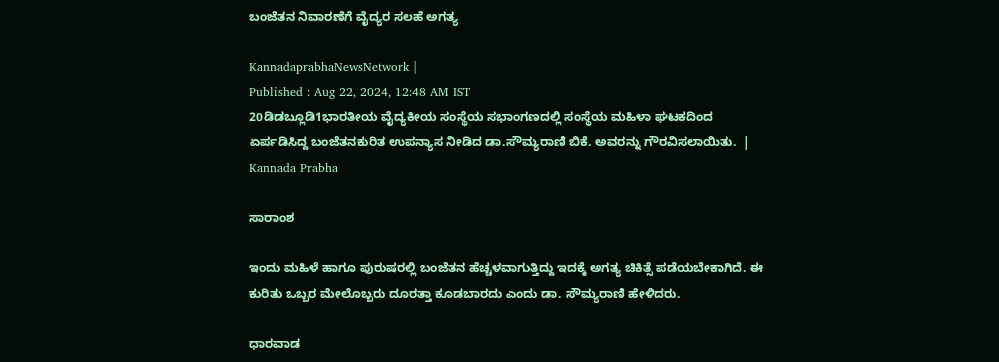ಬಂಜೆತನ ನಿವಾರಣೆಗೆ ವೈದ್ಯರ ಸಲಹೆ ಅಗತ್ಯ

KannadaprabhaNewsNetwork |
Published : Aug 22, 2024, 12:48 AM IST
20ಡಿಡಬ್ಲೂಡಿ1ಭಾರತೀಯ ವೈದ್ಯಕೀಯ ಸಂಸ್ಥೆಯ ಸಭಾಂಗಣದಲ್ಲಿ ಸಂಸ್ಥೆಯ ಮಹಿಳಾ ಘಟಕದಿಂದ ಏರ್ಪಡಿಸಿದ್ದ ಬಂಜೆತನಕುರಿತ ಉಪನ್ಯಾಸ ನೀಡಿದ ಡಾ.ಸೌಮ್ಯರಾಣಿ ಬಿಕೆ. ಅವರನ್ನು ಗೌರವಿಸಲಾಯಿತು.  | Kannada Prabha

ಸಾರಾಂಶ

ಇಂದು ಮಹಿಳೆ ಹಾಗೂ ಪುರುಷರಲ್ಲಿ ಬಂಜೆತನ ಹೆಚ್ಚಳವಾಗುತ್ತಿದ್ದು ಇದಕ್ಕೆ ಅಗತ್ಯ ಚಿಕಿತ್ಸೆ ಪಡೆಯಬೇಕಾಗಿದೆ. ಈ ಕುರಿತು ಒಬ್ಬರ ಮೇಲೊಬ್ಬರು ದೂರತ್ತಾ ಕೂಡಬಾರದು ಎಂದು ಡಾ. ಸೌಮ್ಯರಾಣಿ ಹೇಳಿದರು.

ಧಾರವಾಡ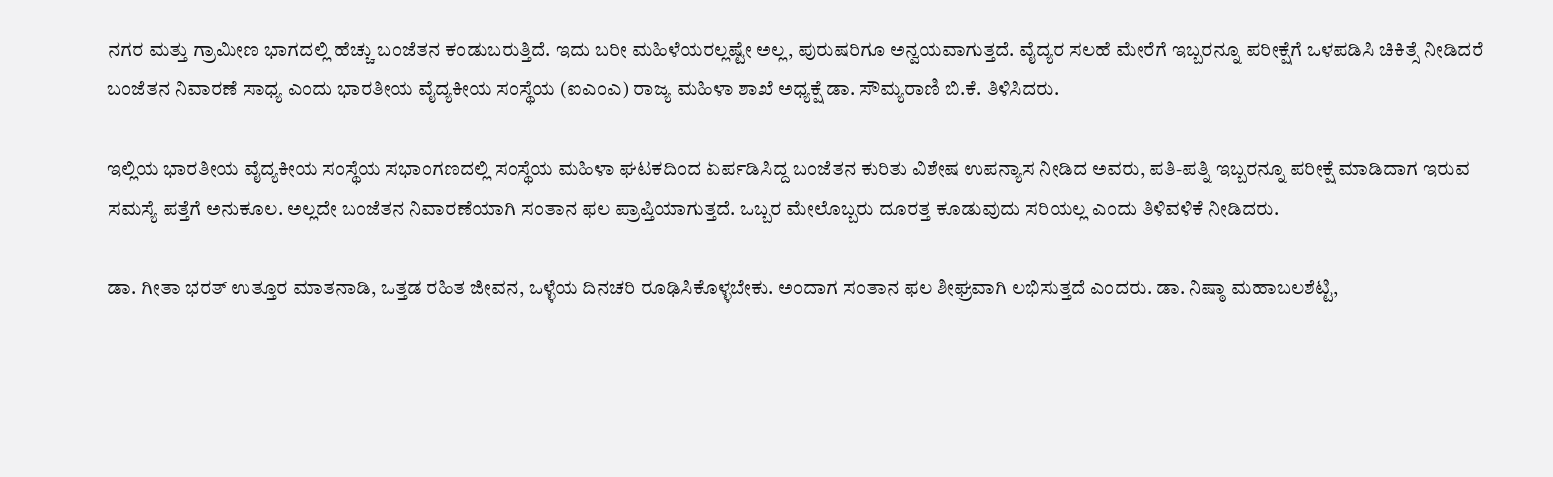ನಗರ ಮತ್ತು ಗ್ರಾಮೀಣ ಭಾಗದಲ್ಲಿ ಹೆಚ್ಚು ಬಂಜೆತನ ಕಂಡುಬರುತ್ತಿದೆ. ಇದು ಬರೀ ಮಹಿಳೆಯರಲ್ಲಷ್ಟೇ ಅಲ್ಲ, ಪುರುಷರಿಗೂ ಅನ್ವಯವಾಗುತ್ತದೆ. ವೈದ್ಯರ ಸಲಹೆ ಮೇರೆಗೆ ಇಬ್ಬರನ್ನೂ ಪರೀಕ್ಷೆಗೆ ಒಳಪಡಿಸಿ ಚಿಕಿತ್ಸೆ ನೀಡಿದರೆ ಬಂಜೆತನ ನಿವಾರಣೆ ಸಾಧ್ಯ ಎಂದು ಭಾರತೀಯ ವೈದ್ಯಕೀಯ ಸಂಸ್ಥೆಯ (ಐಎಂಎ) ರಾಜ್ಯ ಮಹಿಳಾ ಶಾಖೆ ಅಧ್ಯಕ್ಷೆ ಡಾ. ಸೌಮ್ಯರಾಣಿ ಬಿ.ಕೆ. ತಿಳಿಸಿದರು.

ಇಲ್ಲಿಯ ಭಾರತೀಯ ವೈದ್ಯಕೀಯ ಸಂಸ್ಥೆಯ ಸಭಾಂಗಣದಲ್ಲಿ ಸಂಸ್ಥೆಯ ಮಹಿಳಾ ಘಟಕದಿಂದ ಏರ್ಪಡಿಸಿದ್ದ ಬಂಜೆತನ ಕುರಿತು ವಿಶೇಷ ಉಪನ್ಯಾಸ ನೀಡಿದ ಅವರು, ಪತಿ-ಪತ್ನಿ ಇಬ್ಬರನ್ನೂ ಪರೀಕ್ಷೆ ಮಾಡಿದಾಗ ಇರುವ ಸಮಸ್ಯೆ ಪತ್ತೆಗೆ ಅನುಕೂಲ. ಅಲ್ಲದೇ ಬಂಜೆತನ ನಿವಾರಣೆಯಾಗಿ ಸಂತಾನ ಫಲ ಪ್ರಾಪ್ತಿಯಾಗುತ್ತದೆ. ಒಬ್ಬರ ಮೇಲೊಬ್ಬರು ದೂರತ್ತ ಕೂಡುವುದು ಸರಿಯಲ್ಲ ಎಂದು ತಿಳಿವಳಿಕೆ ನೀಡಿದರು.

ಡಾ. ಗೀತಾ ಭರತ್ ಉತ್ತೂರ ಮಾತನಾಡಿ, ಒತ್ತಡ ರಹಿತ ಜೀವನ, ಒಳ್ಳೆಯ ದಿನಚರಿ ರೂಢಿಸಿಕೊಳ್ಳಬೇಕು. ಅಂದಾಗ ಸಂತಾನ ಫಲ ಶೀಘ್ರವಾಗಿ ಲಭಿಸುತ್ತದೆ ಎಂದರು. ಡಾ. ನಿಷ್ಠಾ ಮಹಾಬಲಶೆಟ್ಟಿ,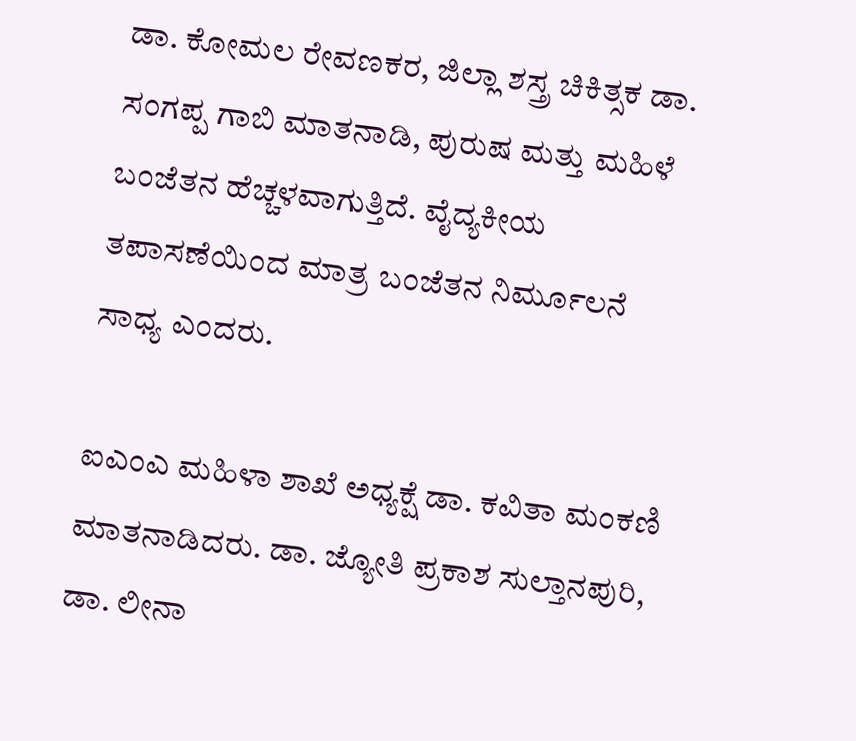ಡಾ. ಕೋಮಲ ರೇವಣಕರ, ಜಿಲ್ಲಾ ಶಸ್ತ್ರ ಚಿಕಿತ್ಸಕ ಡಾ. ಸಂಗಪ್ಪ ಗಾಬಿ ಮಾತನಾಡಿ, ಪುರುಷ ಮತ್ತು ಮಹಿಳೆ ಬಂಜೆತನ ಹೆಚ್ಚಳವಾಗುತ್ತಿದೆ. ವೈದ್ಯಕೀಯ ತಪಾಸಣೆಯಿಂದ ಮಾತ್ರ ಬಂಜೆತನ ನಿರ್ಮೂಲನೆ ಸಾಧ್ಯ ಎಂದರು.

ಐಎಂಎ ಮಹಿಳಾ ಶಾಖೆ ಅಧ್ಯಕ್ಷೆ ಡಾ. ಕವಿತಾ ಮಂಕಣಿ ಮಾತನಾಡಿದರು. ಡಾ. ಜ್ಯೋತಿ ಪ್ರಕಾಶ ಸುಲ್ತಾನಪುರಿ, ಡಾ. ಲೀನಾ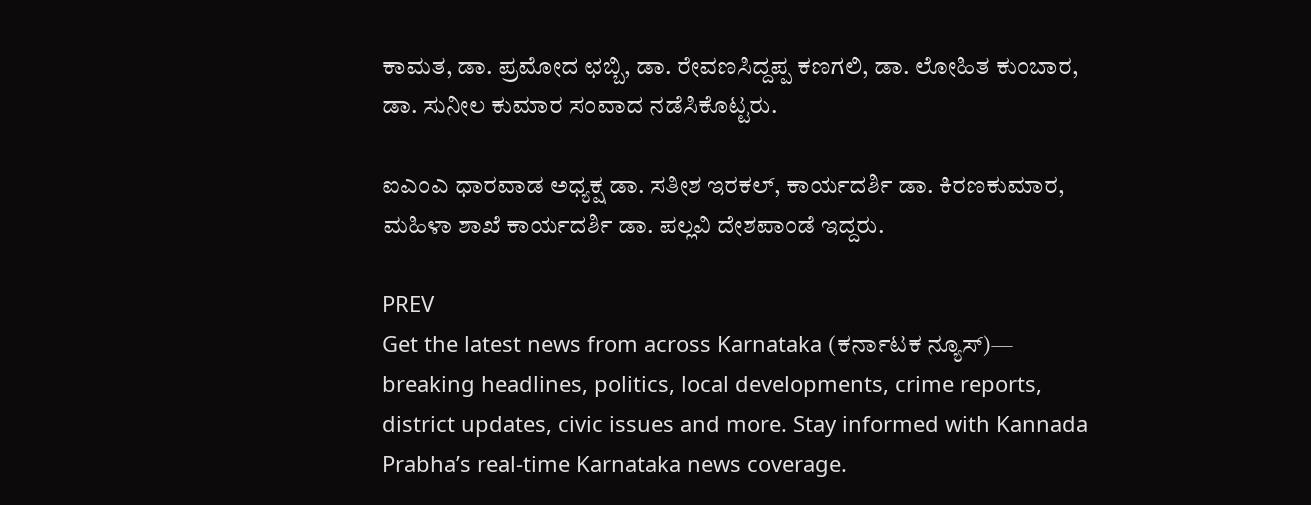ಕಾಮತ, ಡಾ. ಪ್ರಮೋದ ಛಬ್ಬಿ, ಡಾ. ರೇವಣಸಿದ್ದಪ್ಪ ಕಣಗಲಿ, ಡಾ. ಲೋಹಿತ ಕುಂಬಾರ, ಡಾ. ಸುನೀಲ ಕುಮಾರ ಸಂವಾದ ನಡೆಸಿಕೊಟ್ಟರು.

ಐಎಂಎ ಧಾರವಾಡ ಅಧ್ಯಕ್ಷ ಡಾ. ಸತೀಶ ಇರಕಲ್, ಕಾರ್ಯದರ್ಶಿ ಡಾ. ಕಿರಣಕುಮಾರ, ಮಹಿಳಾ ಶಾಖೆ ಕಾರ್ಯದರ್ಶಿ ಡಾ. ಪಲ್ಲವಿ ದೇಶಪಾಂಡೆ ಇದ್ದರು.

PREV
Get the latest news from across Karnataka (ಕರ್ನಾಟಕ ನ್ಯೂಸ್)— breaking headlines, politics, local developments, crime reports, district updates, civic issues and more. Stay informed with Kannada Prabha’s real‑time Karnataka news coverage.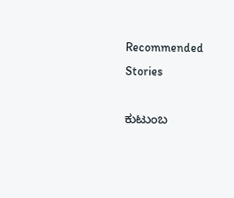Recommended Stories

ಕುಟುಂಬ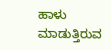ಹಾಳು ಮಾಡುತ್ತಿರುವ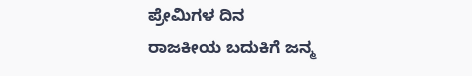ಪ್ರೇಮಿಗಳ ದಿನ
ರಾಜಕೀಯ ಬದುಕಿಗೆ ಜನ್ಮ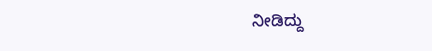ನೀಡಿದ್ದು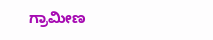ಗ್ರಾಮೀಣ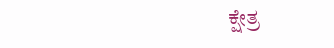ಕ್ಷೇತ್ರ